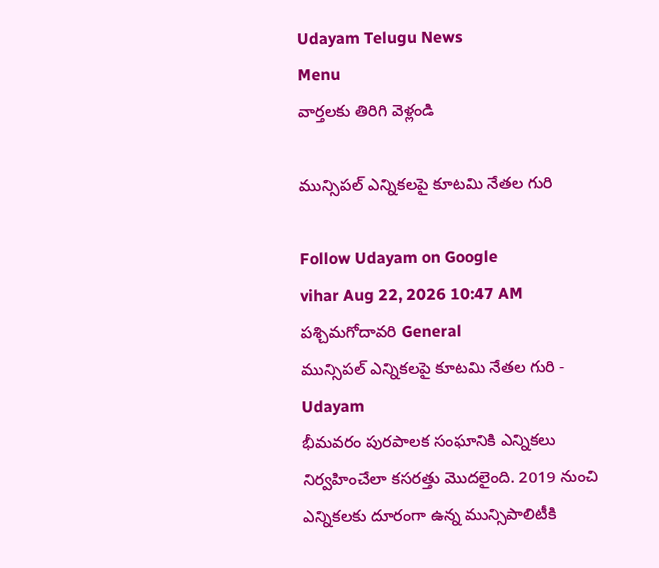Udayam Telugu News
Menu
వార్తలకు తిరిగి వెళ్లండి

మున్సిపల్‌ ఎన్నికలపై కూటమి నేతల గురి

Follow Udayam on Google
vihar Aug 22, 2026 10:47 AM పశ్చిమగోదావరి General
మున్సిపల్‌ ఎన్నికలపై కూటమి నేతల గురి - Udayam
భీమవరం పురపాలక సంఘానికి ఎన్నికలు నిర్వహించేలా కసరత్తు మొదలైంది. 2019 నుంచి ఎన్నికలకు దూరంగా ఉన్న మున్సిపాలిటీకి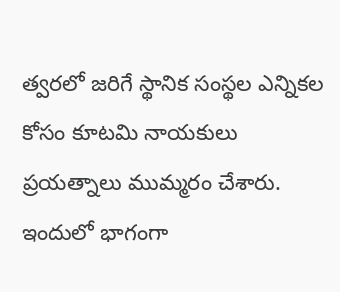త్వరలో జరిగే స్థానిక సంస్థల ఎన్నికల కోసం కూటమి నాయకులు ప్రయత్నాలు ముమ్మరం చేశారు. ఇందులో భాగంగా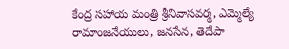కేంద్ర సహాయ మంత్రి శ్రీనివాసవర్మ, ఎమ్మెల్యే రామాంజనేయులు, జనసేన, తెదేపా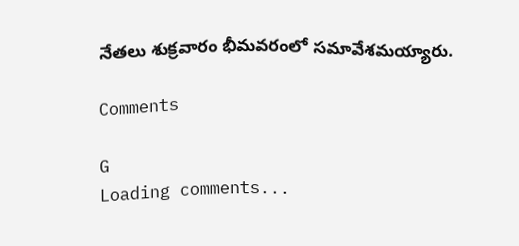నేతలు శుక్రవారం భీమవరంలో సమావేశమయ్యారు.

Comments

G
Loading comments...